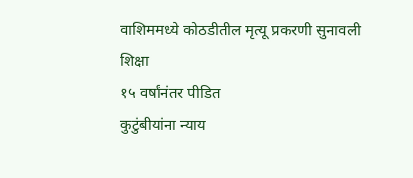वाशिममध्ये कोठडीतील मृत्यू प्रकरणी सुनावली शिक्षा
१५ वर्षांनंतर पीडित
कुटुंबीयांना न्याय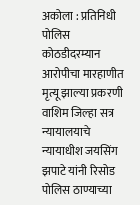अकोला : प्रतिनिधी
पोलिस कोठडीदरम्यान आरोपीचा मारहाणीत मृत्यू झाल्या प्रकरणी वाशिम जिल्हा सत्र न्यायालयाचे न्यायाधीश जयसिंग झपाटे यांनी रिसोड पोलिस ठाण्याच्या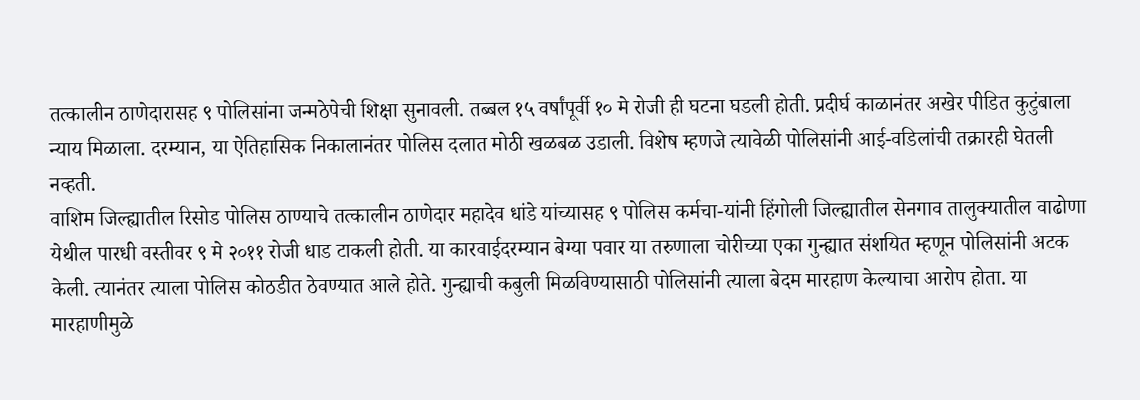तत्कालीन ठाणेदारासह ९ पोलिसांना जन्मठेपेची शिक्षा सुनावली. तब्बल १५ वर्षांपूर्वी १० मे रोजी ही घटना घडली होती. प्रदीर्घ काळानंतर अखेर पीडित कुटुंबाला न्याय मिळाला. दरम्यान, या ऐतिहासिक निकालानंतर पोलिस दलात मोठी खळबळ उडाली. विशेष म्हणजे त्यावेळी पोलिसांनी आई-वडिलांची तक्रारही घेतली नव्हती.
वाशिम जिल्ह्यातील रिसोड पोलिस ठाण्याचे तत्कालीन ठाणेदार महादेव धांडे यांच्यासह ९ पोलिस कर्मचा-यांनी हिंगोली जिल्ह्यातील सेनगाव तालुक्यातील वाढोणा येथील पारधी वस्तीवर ९ मे २०११ रोजी धाड टाकली होती. या कारवाईदरम्यान बेग्या पवार या तरुणाला चोरीच्या एका गुन्ह्यात संशयित म्हणून पोलिसांनी अटक केली. त्यानंतर त्याला पोलिस कोठडीत ठेवण्यात आले होते. गुन्ह्याची कबुली मिळविण्यासाठी पोलिसांनी त्याला बेदम मारहाण केल्याचा आरोप होता. या मारहाणीमुळे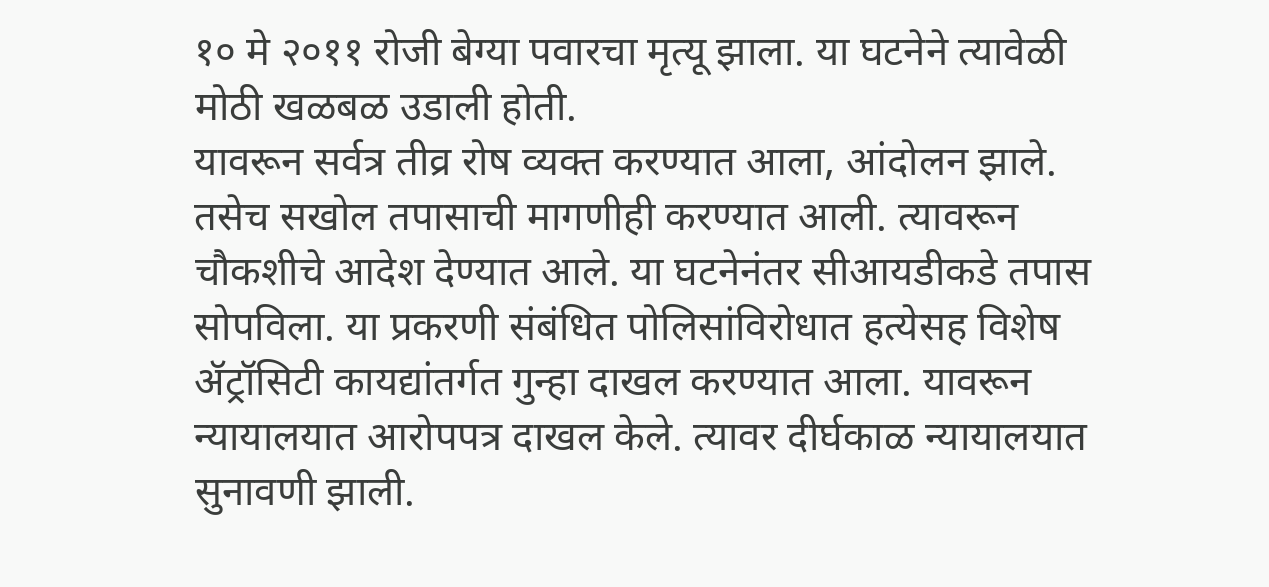१० मे २०११ रोजी बेग्या पवारचा मृत्यू झाला. या घटनेने त्यावेळी मोठी खळबळ उडाली होती.
यावरून सर्वत्र तीव्र रोष व्यक्त करण्यात आला, आंदोलन झाले. तसेच सखोल तपासाची मागणीही करण्यात आली. त्यावरून चौकशीचे आदेश देण्यात आले. या घटनेनंतर सीआयडीकडे तपास सोपविला. या प्रकरणी संबंधित पोलिसांविरोधात हत्येसह विशेष ॲट्रॉसिटी कायद्यांतर्गत गुन्हा दाखल करण्यात आला. यावरून न्यायालयात आरोपपत्र दाखल केले. त्यावर दीर्घकाळ न्यायालयात सुनावणी झाली.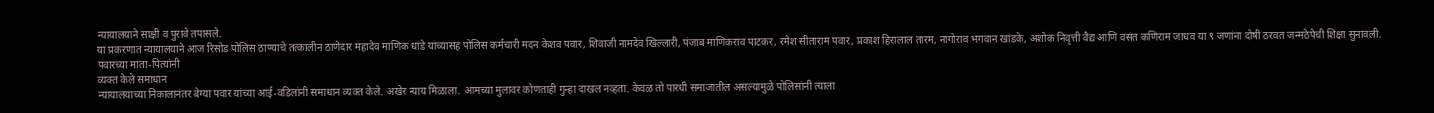न्यायालयाने साक्षी व पुरावे तपासले.
या प्रकरणात न्यायालयाने आज रिसोड पोलिस ठाण्याचे तत्कालीन ठाणेदार महादेव माणिक धांडे यांच्यासह पोलिस कर्मचारी मदन केशव पवार, शिवाजी नामदेव खिल्लारी, पंजाब माणिकराव पाटकर, रमेश सीताराम पवार, प्रकाश हिरालाल तारम, नागोराव भगवान खांडके, अशोक निवृत्ती वैद्य आणि वसंत कणिराम जाधव या ९ जणांना दोषी ठरवत जन्मठेपेची शिक्षा सुनावली.
पवारच्या माता-पित्यांनी
व्यक्त केले समाधान
न्यायालयाच्या निकालानंतर बेग्या पवार यांच्या आई-वडिलांनी समाधान व्यक्त केले. अखेर न्याय मिळाला. आमच्या मुलावर कोणताही गुन्हा दाखल नव्हता. केवळ तो पारधी समाजातील असल्यामुळे पोलिसांनी त्याला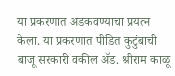या प्रकरणात अडकवण्याचा प्रयत्न केला. या प्रकरणात पीडित कुटुंबाची बाजू सरकारी वकील ॲड. श्रीराम काळू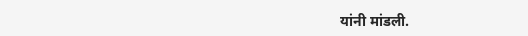यांनी मांडली.